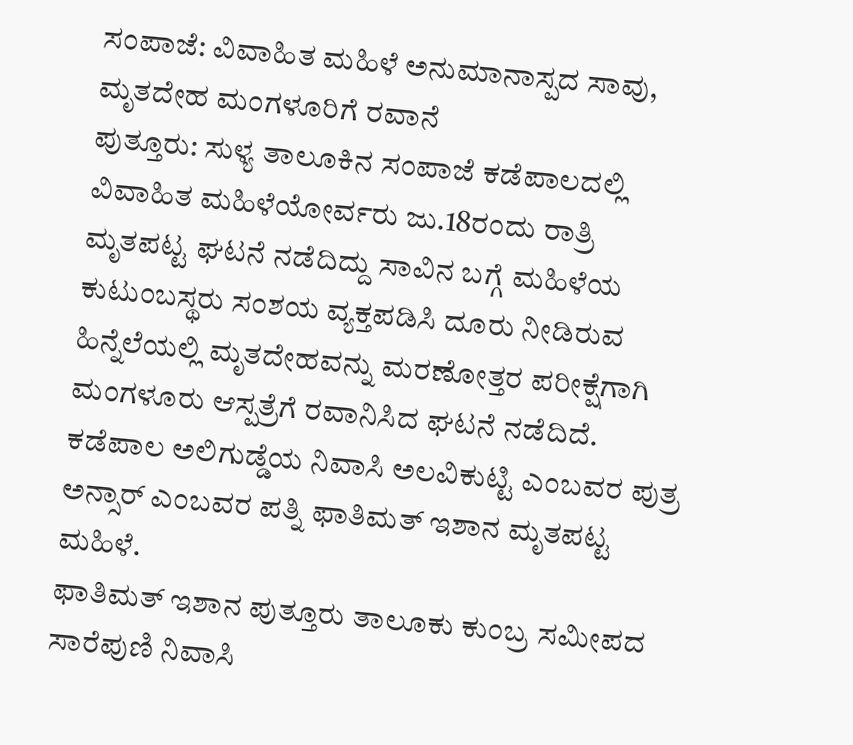ಸಂಪಾಜೆ: ವಿವಾಹಿತ ಮಹಿಳೆ ಅನುಮಾನಾಸ್ಪದ ಸಾವು, ಮೃತದೇಹ ಮಂಗಳೂರಿಗೆ ರವಾನೆ
ಪುತ್ತೂರು: ಸುಳ್ಯ ತಾಲೂಕಿನ ಸಂಪಾಜೆ ಕಡೆಪಾಲದಲ್ಲಿ ವಿವಾಹಿತ ಮಹಿಳೆಯೋರ್ವರು ಜು.18ರಂದು ರಾತ್ರಿ ಮೃತಪಟ್ಟ ಘಟನೆ ನಡೆದಿದ್ದು ಸಾವಿನ ಬಗ್ಗೆ ಮಹಿಳೆಯ ಕುಟುಂಬಸ್ಥರು ಸಂಶಯ ವ್ಯಕ್ತಪಡಿಸಿ ದೂರು ನೀಡಿರುವ ಹಿನ್ನೆಲೆಯಲ್ಲಿ ಮೃತದೇಹವನ್ನು ಮರಣೋತ್ತರ ಪರೀಕ್ಷೆಗಾಗಿ ಮಂಗಳೂರು ಆಸ್ಪತ್ರೆಗೆ ರವಾನಿಸಿದ ಘಟನೆ ನಡೆದಿದೆ.
ಕಡೆಪಾಲ ಅಲಿಗುಡ್ಡೆಯ ನಿವಾಸಿ ಅಲವಿಕುಟ್ಟಿ ಎಂಬವರ ಪುತ್ರ ಅನ್ಸಾರ್ ಎಂಬವರ ಪತ್ನಿ ಫಾತಿಮತ್ ಇಶಾನ ಮೃತಪಟ್ಟ ಮಹಿಳೆ.
ಫಾತಿಮತ್ ಇಶಾನ ಪುತ್ತೂರು ತಾಲೂಕು ಕುಂಬ್ರ ಸಮೀಪದ ಸಾರೆಪುಣಿ ನಿವಾಸಿ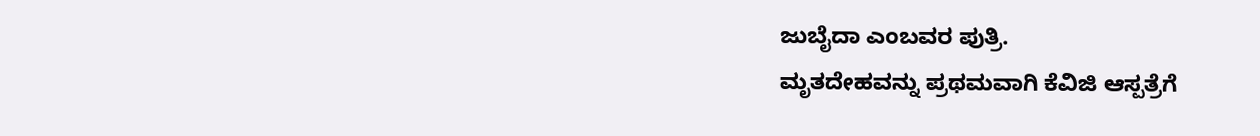ಜುಬೈದಾ ಎಂಬವರ ಪುತ್ರಿ.
ಮೃತದೇಹವನ್ನು ಪ್ರಥಮವಾಗಿ ಕೆವಿಜಿ ಆಸ್ಪತ್ರೆಗೆ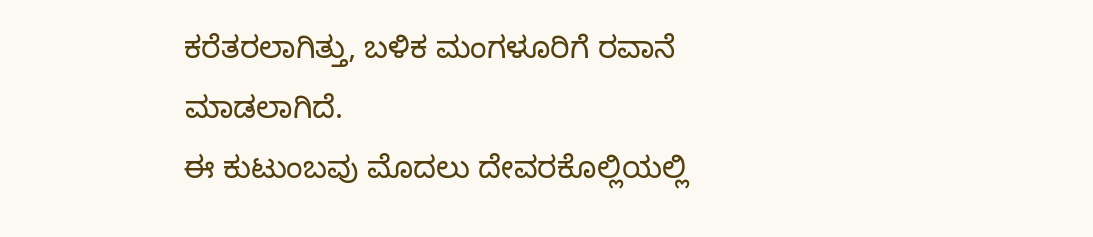ಕರೆತರಲಾಗಿತ್ತು, ಬಳಿಕ ಮಂಗಳೂರಿಗೆ ರವಾನೆ ಮಾಡಲಾಗಿದೆ.
ಈ ಕುಟುಂಬವು ಮೊದಲು ದೇವರಕೊಲ್ಲಿಯಲ್ಲಿ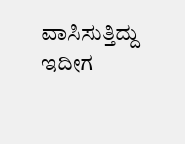ವಾಸಿಸುತ್ತಿದ್ದು ಇದೀಗ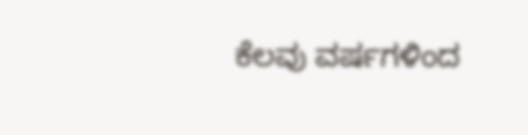ಕೆಲವು ವರ್ಷಗಳಿಂದ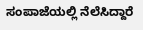ಸಂಪಾಜೆಯಲ್ಲಿ ನೆಲೆಸಿದ್ದಾರೆ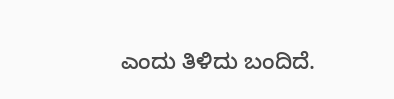ಎಂದು ತಿಳಿದು ಬಂದಿದೆ.